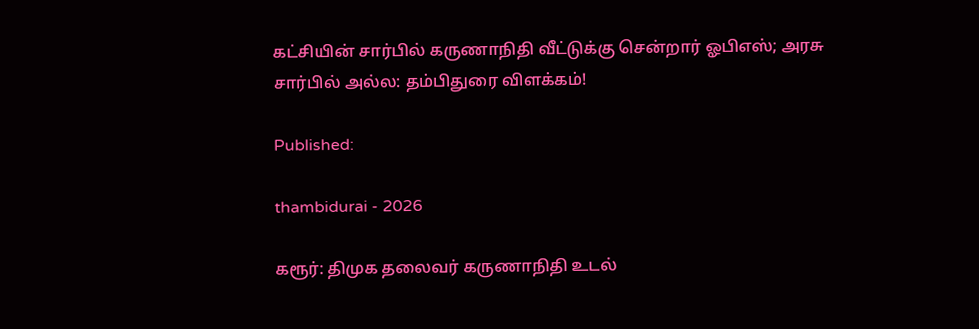கட்சியின் சார்பில் கருணாநிதி வீட்டுக்கு சென்றார் ஓபிஎஸ்; அரசு சார்பில் அல்ல: தம்பிதுரை விளக்கம்!

Published:

thambidurai - 2026

கரூர்: திமுக தலைவர் கருணாநிதி உடல்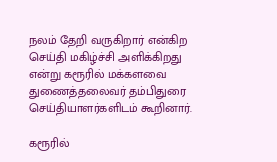நலம் தேறி வருகிறார் என்கிற செய்தி மகிழ்ச்சி அளிக்கிறது என்று கரூரில் மக்களவை துணைத்தலைவர் தம்பிதுரை செய்தியாளர்களிடம் கூறினார்.

கரூரில்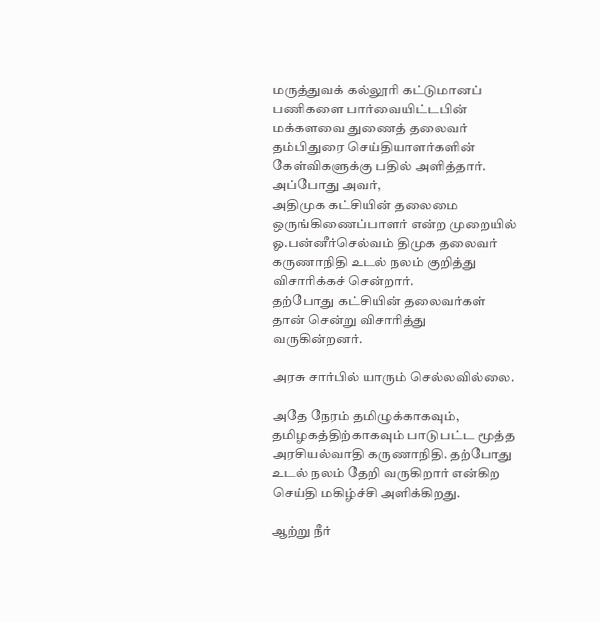மருத்துவக் கல்லூரி கட்டுமானப் பணிகளை பார்வையிட்டபின் மக்களவை துணைத் தலைவர் தம்பிதுரை செய்தியாளர்களின் கேள்விகளுக்கு பதில் அளித்தார். அப்போது அவர்,
அதிமுக கட்சியின் தலைமை ஒருங்கிணைப்பாளர் என்ற முறையில் ஓ.பன்னீர்செல்வம் திமுக தலைவர் கருணாநிதி உடல் நலம் குறித்து விசாரிக்கச் சென்றார்.
தற்போது கட்சியின் தலைவர்கள் தான் சென்று விசாரித்து வருகின்றனர்.

அரசு சார்பில் யாரும் செல்லவில்லை.

அதே நேரம் தமிழுக்காகவும், தமிழகத்திற்காகவும் பாடுபட்ட மூத்த அரசியல்வாதி கருணாநிதி. தற்போது உடல் நலம் தேறி வருகிறார் என்கிற செய்தி மகிழ்ச்சி அளிக்கிறது.

ஆற்று நீர்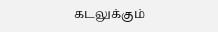கடலுக்கும்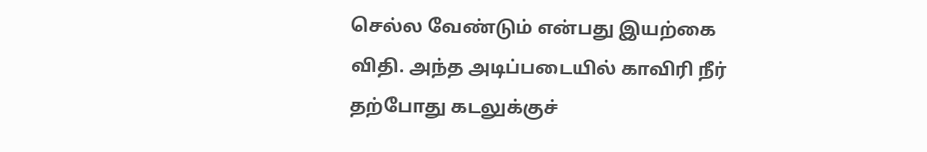செல்ல வேண்டும் என்பது இயற்கை விதி. அந்த அடிப்படையில் காவிரி நீர் தற்போது கடலுக்குச்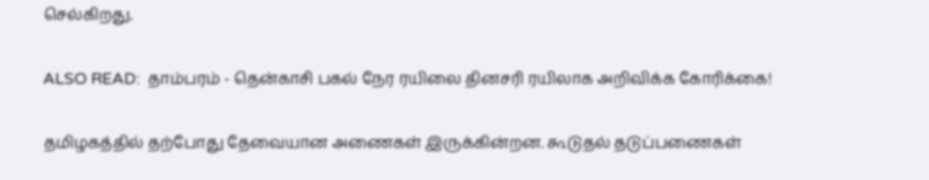செல்கிறது.

ALSO READ:  தாம்பரம் - தென்காசி பகல் நேர ரயிலை தினசரி ரயிலாக அறிவிக்க கோரிக்கை!

தமிழகத்தில் தற்போது தேவையான அணைகள் இருக்கின்றன. கூடுதல் தடுப்பணைகள்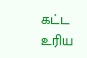கட்ட உரிய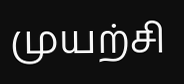முயற்சி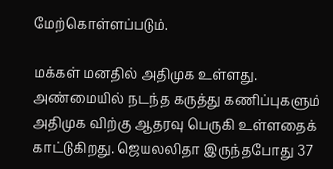மேற்கொள்ளப்படும்.

மக்கள் மனதில் அதிமுக உள்ளது. அண்மையில் நடந்த கருத்து கணிப்புகளும் அதிமுக விற்கு ஆதரவு பெருகி உள்ளதைக் காட்டுகிறது. ஜெயலலிதா இருந்தபோது 37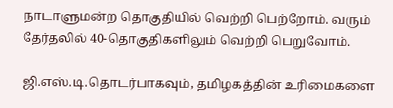நாடாளுமன்ற தொகுதியில் வெற்றி பெற்றோம். வரும் தேர்தலில் 40-தொகுதிகளிலும் வெற்றி பெறுவோம்.

ஜி.எஸ்.டி.தொடர்பாகவும், தமிழகத்தின் உரிமைகளை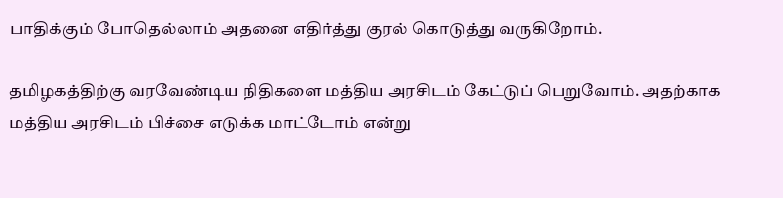பாதிக்கும் போதெல்லாம் அதனை எதிர்த்து குரல் கொடுத்து வருகிறோம்.

தமிழகத்திற்கு வரவேண்டிய நிதிகளை மத்திய அரசிடம் கேட்டுப் பெறுவோம். அதற்காக மத்திய அரசிடம் பிச்சை எடுக்க மாட்டோம் என்று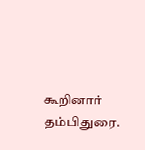கூறினார் தம்பிதுரை.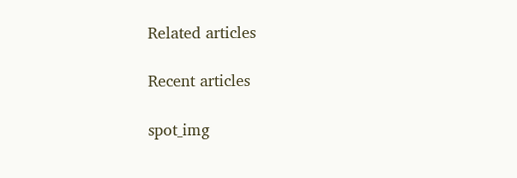Related articles

Recent articles

spot_img